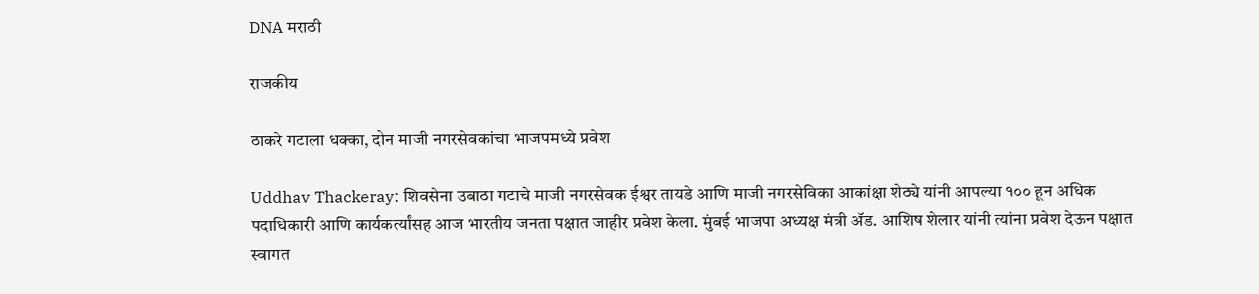DNA मराठी

राजकीय

ठाकरे गटाला धक्का, दोन माजी नगरसेवकांचा भाजपमध्ये प्रवेश

Uddhav Thackeray: शिवसेना उबाठा गटाचे माजी नगरसेवक ईश्वर तायडे आणि माजी नगरसेविका आकांक्षा शेठ्ये यांनी आपल्या १०० हून अधिक पदाधिकारी आणि कार्यकर्त्यांसह आज भारतीय जनता पक्षात जाहीर प्रवेश केला. मुंबई भाजपा अध्यक्ष मंत्री ॲड. आशिष शेलार यांनी त्यांना प्रवेश देऊन पक्षात स्वागत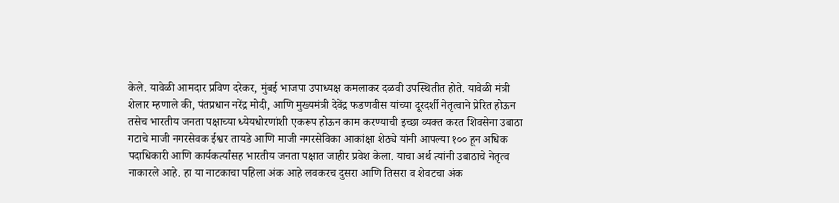केले. यावेळी आमदार प्रविण दरेकर, मुंबई भाजपा उपाध्यक्ष कमलाकर दळवी उपस्थितीत होते. यावेळी मंत्री शेलार म्हणाले की, पंतप्रधान नरेंद्र मोदी, आणि मुख्यमंत्री देवेंद्र फडणवीस यांच्या दूरदर्शी नेतृत्वाने प्रेरित होऊन तसेच भारतीय जनता पक्षाच्या ध्येयधोरणांशी एकरूप होऊन काम करण्याची इच्छा व्यक्त करत शिवसेना उबाठा गटाचे माजी नगरसेवक ईश्वर तायडे आणि माजी नगरसेविका आकांक्षा शेठ्ये यांनी आपल्या १०० हून अधिक पदाधिकारी आणि कार्यकर्त्यांसह भारतीय जनता पक्षात जाहीर प्रवेश केला. याचा अर्थ त्यांनी उबाठाचे नेतृत्व नाकारले आहे. हा या नाटकाचा पहिला अंक आहे लवकरच दुसरा आणि तिसरा व शेवटचा अंक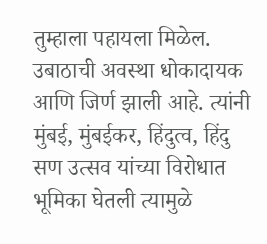तुम्हाला पहायला मिळेल. उबाठाची अवस्था धोकादायक आणि जिर्ण झाली आहे. त्यांनी मुंबई, मुंबईकर, हिंदुत्व, हिंदु सण उत्सव यांच्या विरोधात भूमिका घेतली त्यामुळे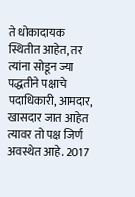ते धोकादायक स्थितीत आहेत, तर त्यांना सोडून ज्या पद्धतीने पक्षाचे पदाधिकारी, आमदार, खासदार जात आहेत त्यावर तो पक्ष जिर्ण अवस्थेत आहे. 2017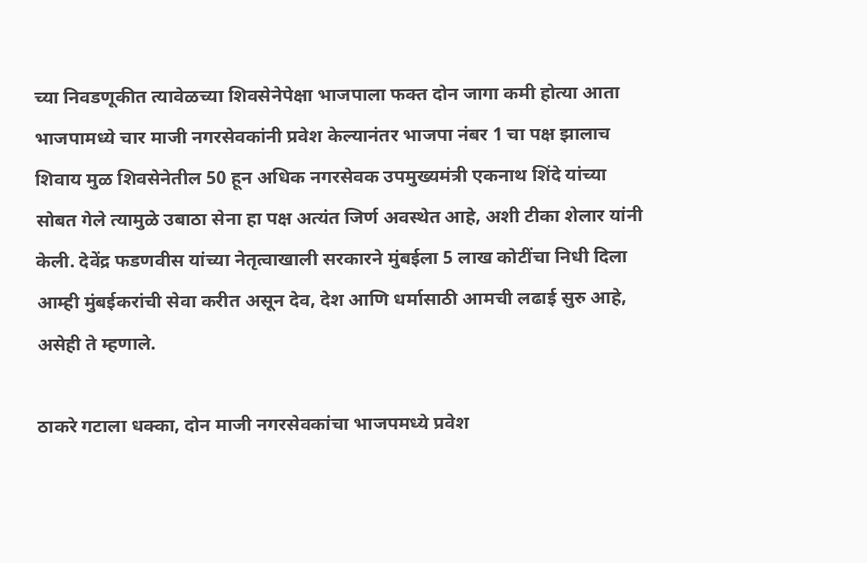च्या निवडणूकीत त्यावेळच्या शिवसेनेपेक्षा भाजपाला फक्त दोन जागा कमी होत्या आता भाजपामध्ये चार माजी नगरसेवकांनी प्रवेश केल्यानंतर भाजपा नंबर 1 चा पक्ष झालाच शिवाय मुळ शिवसेनेतील 50 हून अधिक नगरसेवक उपमुख्यमंत्री एकनाथ शिंदे यांच्या सोबत गेले त्यामुळे उबाठा सेना हा पक्ष अत्यंत जिर्ण अवस्थेत आहे, अशी टीका शेलार यांनी केली. देवेंद्र फडणवीस यांच्या नेतृत्वाखाली सरकारने मुंबईला 5 लाख कोटींचा निधी दिला आम्ही मुंबईकरांची सेवा करीत असून देव, देश आणि धर्मासाठी आमची लढाई सुरु आहे, असेही ते म्हणाले.

ठाकरे गटाला धक्का, दोन माजी नगरसेवकांचा भाजपमध्ये प्रवेश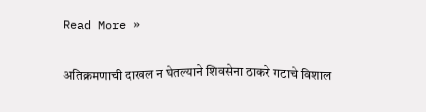Read More »

अतिक्रमणाची दाखल न घेतल्याने शिवसेना ठाकरे गटाचे विशाल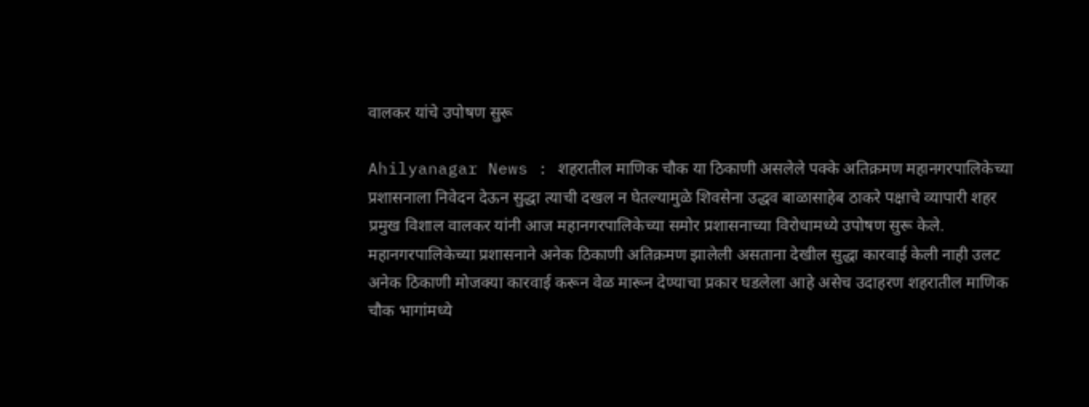वालकर यांचे उपोषण सुरू

Ahilyanagar News : शहरातील माणिक चौक या ठिकाणी असलेले पक्के अतिक्रमण महानगरपालिकेच्या प्रशासनाला निवेदन देऊन सुद्धा त्याची दखल न घेतल्यामुळे शिवसेना उद्धव बाळासाहेब ठाकरे पक्षाचे व्यापारी शहर प्रमुख विशाल वालकर यांनी आज महानगरपालिकेच्या समोर प्रशासनाच्या विरोधामध्ये उपोषण सुरू केले. महानगरपालिकेच्या प्रशासनाने अनेक ठिकाणी अतिक्रमण झालेली असताना देखील सुद्धा कारवाई केली नाही उलट अनेक ठिकाणी मोजक्या कारवाई करून वेळ मारून देण्याचा प्रकार घडलेला आहे असेच उदाहरण शहरातील माणिक चौक भागांमध्ये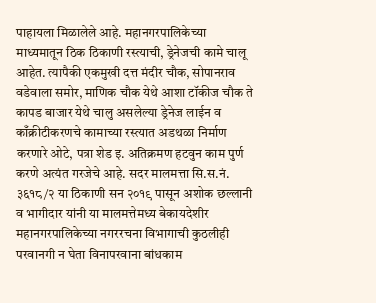पाहायला मिळालेले आहे. महानगरपालिकेच्या माध्यमातून ठिक ठिकाणी रस्त्याची, ड्रेनेजची कामे चालू आहेत. त्यापैकी एकमुखी दत्त मंदीर चौक, सोपानराव वडेवाला समोर, माणिक चौक येथे आशा टॉकीज चौक ते कापड बाजार येथे चालु असलेल्या ड्रेनेज लाईन व काँक्रीटीकरणचे कामाच्या रस्त्यात अडथळा निर्माण करणारे ओटे, पत्रा शेड इ. अतिक्रमण हटवुन काम पुर्ण करणे अत्यंत गरजेचे आहे. सदर मालमत्ता सि.स.नं. ३६१८/२ या ठिकाणी सन २०१९ पासून अशोक छल्लानी व भागीदार यांनी या मालमत्तेमध्य बेकायदेशीर महानगरपालिकेच्या नगररचना विभागाची कुठलीही परवानगी न घेता विनापरवाना बांधकाम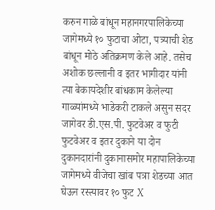करुन गाळे बांधून महानगरपालिकेच्या जागेमध्ये १० फुटाचा ओटा, पत्र्याची शेड बांधून मोठे अतिक्रमण केले आहे. तसेच अशोक छल्लानी व इतर भागीदार यांनी त्या बेकायदेशीर बांधकाम केलेल्या गाळ्यांमध्ये भाडेकरी टाकले असुन सदर जागेवर डी.एस.पी. फुटवेअर व फुटी फुटवेअर व इतर दुकाने या दोन दुकानदारांनी दुकानासमोर महापालिकेच्या जागेमध्ये वीजेचा खांब पत्रा शेडच्या आत घेऊन रस्त्यावर १० फुट X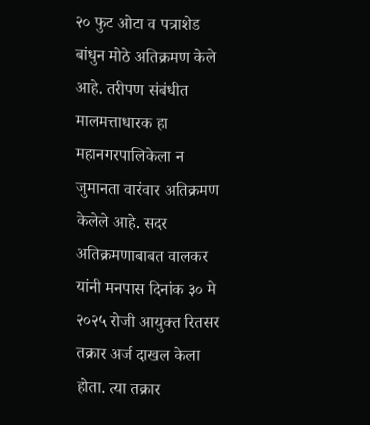२० फुट ओटा व पत्राशेड बांधुन मोठे अतिक्रमण केले आहे. तरीपण संबंधीत मालमत्ताधारक हा महानगरपालिकेला न जुमानता वारंवार अतिक्रमण केलेले आहे. सदर अतिक्रमणाबाबत वालकर यांनी मनपास दिनांक ३० मे २०२५ रोजी आयुक्त रितसर तक्रार अर्ज दाखल केला होता. त्या तक्रार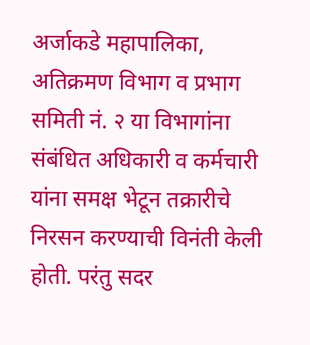अर्जाकडे महापालिका, अतिक्रमण विभाग व प्रभाग समिती नं. २ या विभागांना संबंधित अधिकारी व कर्मचारी यांना समक्ष भेटून तक्रारीचे निरसन करण्याची विनंती केली होती. परंतु सदर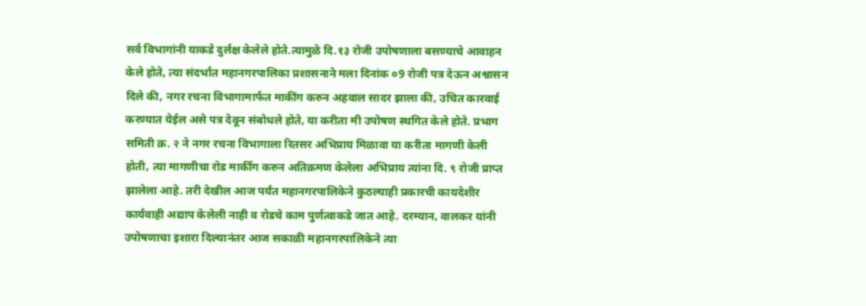सर्व विभागांनी याकडे दुर्लक्ष केलेले होते.त्यामुळे दि.१३ रोजी उपोषणाला बसण्याचे आवाहन केले होते, त्या संदर्भात महानगरपालिका प्रशासनाने मला दिनांक ०9 रोजी पत्र देऊन अश्वासन दिले की, नगर रचना विभागामार्फत माकींग करुन अहवाल सादर झाला की, उचित कारवाई करण्यात येईल असे पत्र देवून संबोधले होते, या करीता मी उपोषण स्थगित केले होते. प्रभाग समिती क्र. २ ने नगर रचना विभागाला रितसर अभिप्राय मिळावा या करीता मागणी केली होती, त्या मागणीचा रोड मार्कीग करुन अतिक्रमण केलेला अभिप्राय त्यांना दि. ९ रोजी प्राप्त झालेला आहे. तरी देखील आज पर्यंत महानगरपालिकेने कुठल्याही प्रकारची कायदेशीर कार्यवाही अद्याप केलेली नाही व रोडचे काम पुर्णत्वाकडे जात आहे. दरम्यान, वालकर यांनी उपोषणाचा इशारा दिल्यानंतर आज सकाळी महानगरपालिकेने त्या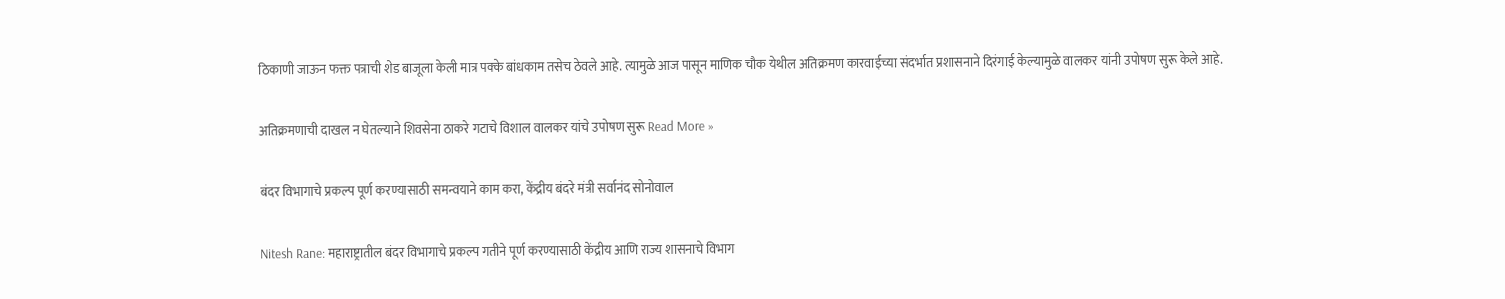ठिकाणी जाऊन फक्त पत्राची शेड बाजूला केली मात्र पक्के बांधकाम तसेच ठेवले आहे. त्यामुळे आज पासून माणिक चौक येथील अतिक्रमण कारवाईच्या संदर्भात प्रशासनाने दिरंगाई केल्यामुळे वालकर यांनी उपोषण सुरू केले आहे.

अतिक्रमणाची दाखल न घेतल्याने शिवसेना ठाकरे गटाचे विशाल वालकर यांचे उपोषण सुरू Read More »

बंदर विभागाचे प्रकल्प पूर्ण करण्यासाठी समन्वयाने काम करा, केंद्रीय बंदरे मंत्री सर्वानंद सोनोवाल

Nitesh Rane: महाराष्ट्रातील बंदर विभागाचे प्रकल्प गतीने पूर्ण करण्यासाठी केंद्रीय आणि राज्य शासनाचे विभाग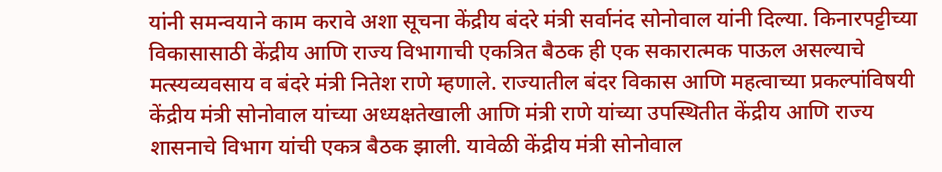यांनी समन्वयाने काम करावे अशा सूचना केंद्रीय बंदरे मंत्री सर्वानंद सोनोवाल यांनी दिल्या. किनारपट्टीच्या विकासासाठी केंद्रीय आणि राज्य विभागाची एकत्रित बैठक ही एक सकारात्मक पाऊल असल्याचे मत्स्यव्यवसाय व बंदरे मंत्री नितेश राणे म्हणाले. राज्यातील बंदर विकास आणि महत्वाच्या प्रकल्पांविषयी केंद्रीय मंत्री सोनोवाल यांच्या अध्यक्षतेखाली आणि मंत्री राणे यांच्या उपस्थितीत केंद्रीय आणि राज्य शासनाचे विभाग यांची एकत्र बैठक झाली. यावेळी केंद्रीय मंत्री सोनोवाल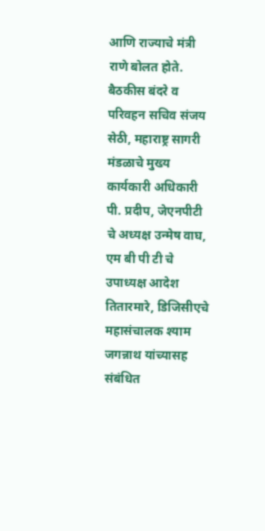आणि राज्याचे मंत्री राणे बोलत होते. बैठकीस बंदरे व परिवहन सचिव संजय सेठी, महाराष्ट्र सागरी मंडळाचे मुख्य कार्यकारी अधिकारी पी. प्रदीप, जेएनपीटी चे अध्यक्ष उन्मेष वाघ, एम बी पी टी चे उपाध्यक्ष आदेश तितारमारे, डिजिसीएचे महासंचालक श्याम जगन्नाथ यांच्यासह संबंधित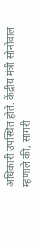अधिकारी उपस्थित होते. केंद्रीय मंत्री सोनोवाल म्हणाले की, सागरी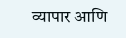व्यापार आणि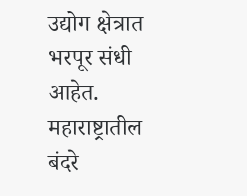उद्योग क्षेत्रात भरपूर संधी आहेत. महाराष्ट्रातील बंदरे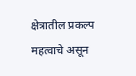क्षेत्रातील प्रकल्प महत्वाचे असून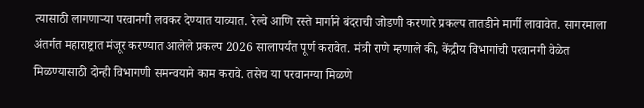त्यासाठी लागणाऱ्या परवानगी लवकर देण्यात याव्यात. रेल्वे आणि रस्ते मार्गाने बंदराची जोडणी करणारे प्रकल्प तातडीने मार्गी लावावेत. सागरमाला अंतर्गत महाराष्ट्रात मंजूर करण्यात आलेले प्रकल्प 2026 सालापर्यंत पूर्ण करावेत. मंत्री राणे म्हणाले की, केंद्रीय विभागांची परवानगी वेळेत मिळण्यासाठी दोन्ही विभागणी समन्वयाने काम करावे. तसेच या परवानग्या मिळणे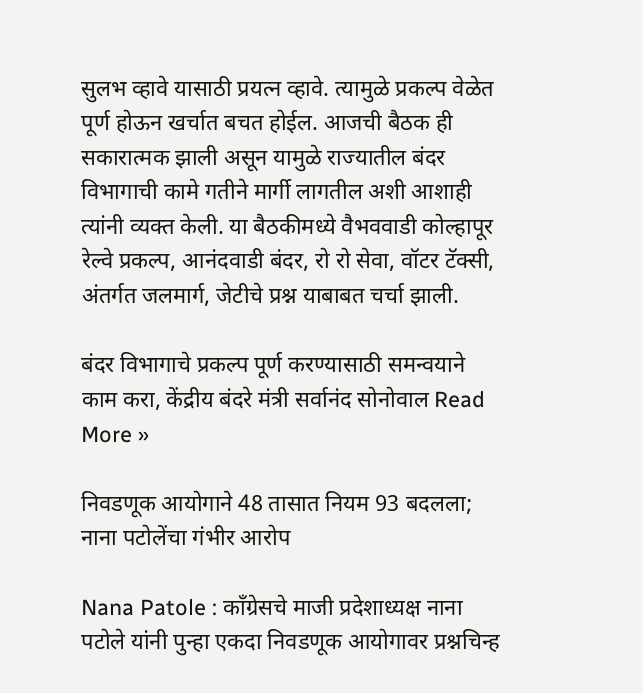सुलभ व्हावे यासाठी प्रयत्न व्हावे. त्यामुळे प्रकल्प वेळेत पूर्ण होऊन खर्चात बचत होईल. आजची बैठक ही सकारात्मक झाली असून यामुळे राज्यातील बंदर विभागाची कामे गतीने मार्गी लागतील अशी आशाही त्यांनी व्यक्त केली. या बैठकीमध्ये वैभववाडी कोल्हापूर रेल्वे प्रकल्प, आनंदवाडी बंदर, रो रो सेवा, वॉटर टॅक्सी, अंतर्गत जलमार्ग, जेटीचे प्रश्न याबाबत चर्चा झाली.

बंदर विभागाचे प्रकल्प पूर्ण करण्यासाठी समन्वयाने काम करा, केंद्रीय बंदरे मंत्री सर्वानंद सोनोवाल Read More »

निवडणूक आयोगाने 48 तासात नियम 93 बदलला; नाना पटोलेंचा गंभीर आरोप

Nana Patole : काँग्रेसचे माजी प्रदेशाध्यक्ष नाना पटोले यांनी पुन्हा एकदा निवडणूक आयोगावर प्रश्नचिन्ह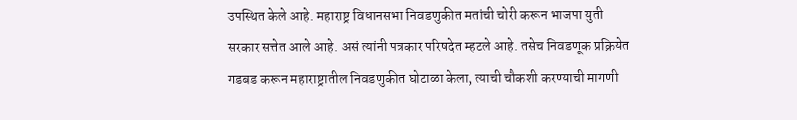उपस्थित केले आहे. महाराष्ट्र विधानसभा निवडणुकीत मतांची चोरी करून भाजपा युती सरकार सत्तेत आले आहे. असं त्यांनी पत्रकार परिषदेत म्हटले आहे. तसेच निवडणूक प्रक्रियेत गडबड करून महाराष्ट्रातील निवडणुकीत घोटाळा केला, त्याची चौकशी करण्याची मागणी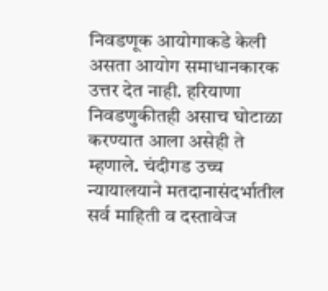निवडणूक आयोगाकडे केली असता आयोग समाधानकारक उत्तर देत नाही. हरियाणा निवडणुकीतही असाच घोटाळा करण्यात आला असेही ते म्हणाले. चंदीगड उच्च न्यायालयाने मतदानासंदर्भातील सर्व माहिती व दस्तावेज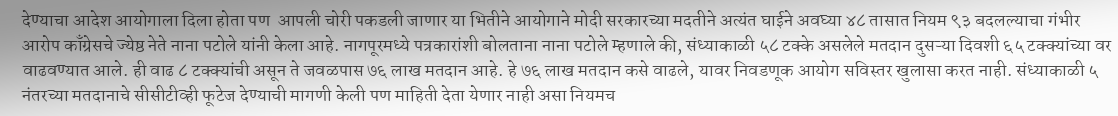देण्याचा आदेश आयोगाला दिला होता पण  आपली चोरी पकडली जाणार या भितीने आयोगाने मोदी सरकारच्या मदतीने अत्यंत घाईने अवघ्या ४८ तासात नियम ९३ बदलल्याचा गंभीर आरोप काँग्रेसचे ज्येष्ठ नेते नाना पटोले यांनी केला आहे. नागपूरमध्ये पत्रकारांशी बोलताना नाना पटोले म्हणाले की, संध्याकाळी ५८ टक्के असलेले मतदान दुसऱ्या दिवशी ६५ टक्क्यांच्या वर वाढवण्यात आले. ही वाढ ८ टक्क्यांची असून ते जवळपास ७६ लाख मतदान आहे. हे ७६ लाख मतदान कसे वाढले, यावर निवडणूक आयोग सविस्तर खुलासा करत नाही. संध्याकाळी ५ नंतरच्या मतदानाचे सीसीटीव्ही फूटेज देण्याची मागणी केली पण माहिती देता येणार नाही असा नियमच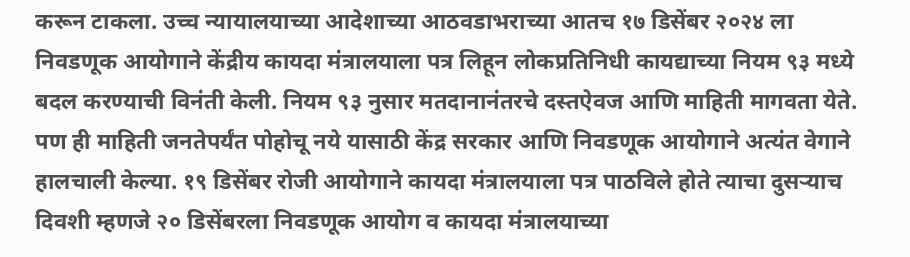करून टाकला. उच्च न्यायालयाच्या आदेशाच्या आठवडाभराच्या आतच १७ डिसेंबर २०२४ ला निवडणूक आयोगाने केंद्रीय कायदा मंत्रालयाला पत्र लिहून लोकप्रतिनिधी कायद्याच्या नियम ९३ मध्ये बदल करण्याची विनंती केली. नियम ९३ नुसार मतदानानंतरचे दस्तऐवज आणि माहिती मागवता येते. पण ही माहिती जनतेपर्यंत पोहोचू नये यासाठी केंद्र सरकार आणि निवडणूक आयोगाने अत्यंत वेगाने हालचाली केल्या. १९ डिसेंबर रोजी आयोगाने कायदा मंत्रालयाला पत्र पाठविले होते त्याचा दुसऱ्याच दिवशी म्हणजे २० डिसेंबरला निवडणूक आयोग व कायदा मंत्रालयाच्या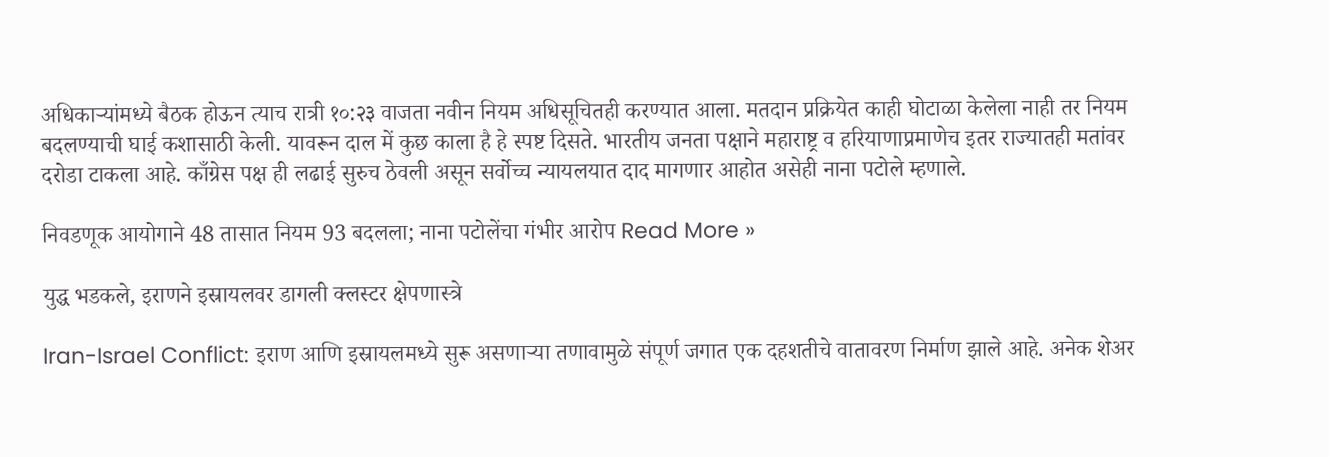अधिकाऱ्यांमध्ये बैठक होऊन त्याच रात्री १०:२३ वाजता नवीन नियम अधिसूचितही करण्यात आला. मतदान प्रक्रियेत काही घोटाळा केलेला नाही तर नियम बदलण्याची घाई कशासाठी केली. यावरून दाल में कुछ काला है हे स्पष्ट दिसते. भारतीय जनता पक्षाने महाराष्ट्र व हरियाणाप्रमाणेच इतर राज्यातही मतांवर दरोडा टाकला आहे. काँग्रेस पक्ष ही लढाई सुरुच ठेवली असून सर्वोच्च न्यायलयात दाद मागणार आहोत असेही नाना पटोले म्हणाले.

निवडणूक आयोगाने 48 तासात नियम 93 बदलला; नाना पटोलेंचा गंभीर आरोप Read More »

युद्ध भडकले, इराणने इस्रायलवर डागली क्लस्टर क्षेपणास्त्रे

Iran-Israel Conflict: इराण आणि इस्रायलमध्ये सुरू असणाऱ्या तणावामुळे संपूर्ण जगात एक दहशतीचे वातावरण निर्माण झाले आहे. अनेक शेअर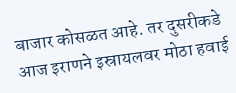बाजार कोसळत आहे. तर दुसरीकडे आज इराणने इस्रायलवर मोठा हवाई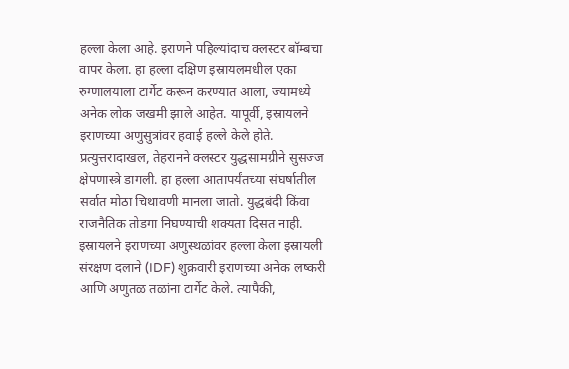हल्ला केला आहे. इराणने पहिल्यांदाच क्लस्टर बॉम्बचा वापर केला. हा हल्ला दक्षिण इस्रायलमधील एका रुग्णालयाला टार्गेट करून करण्यात आला, ज्यामध्ये अनेक लोक जखमी झाले आहेत. यापूर्वी, इस्रायलने इराणच्या अणुसुत्रांवर हवाई हल्ले केले होते. प्रत्युत्तरादाखल, तेहरानने क्लस्टर युद्धसामग्रीने सुसज्ज क्षेपणास्त्रे डागली. हा हल्ला आतापर्यंतच्या संघर्षातील सर्वात मोठा चिथावणी मानला जातो. युद्धबंदी किंवा राजनैतिक तोडगा निघण्याची शक्यता दिसत नाही. इस्रायलने इराणच्या अणुस्थळांवर हल्ला केला इस्रायली संरक्षण दलाने (IDF) शुक्रवारी इराणच्या अनेक लष्करी आणि अणुतळ तळांना टार्गेट केले. त्यापैकी,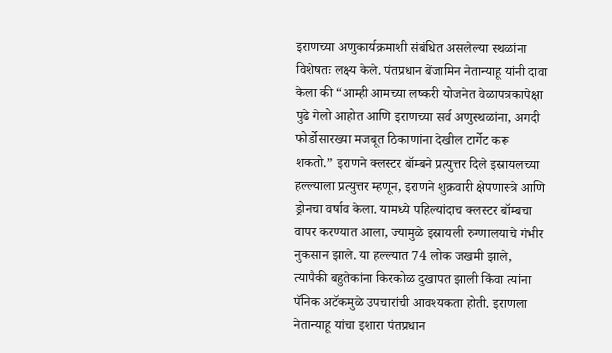इराणच्या अणुकार्यक्रमाशी संबंधित असलेल्या स्थळांना विशेषतः लक्ष्य केले. पंतप्रधान बेंजामिन नेतान्याहू यांनी दावा केला की “आम्ही आमच्या लष्करी योजनेत वेळापत्रकापेक्षा पुढे गेलो आहोत आणि इराणच्या सर्व अणुस्थळांना, अगदी फोर्डोसारख्या मजबूत ठिकाणांना देखील टार्गेट करू शकतो.” इराणने क्लस्टर बॉम्बने प्रत्युत्तर दिले इस्रायलच्या हल्ल्याला प्रत्युत्तर म्हणून, इराणने शुक्रवारी क्षेपणास्त्रे आणि ड्रोनचा वर्षाव केला. यामध्ये पहिल्यांदाच क्लस्टर बॉम्बचा वापर करण्यात आला, ज्यामुळे इस्रायली रुग्णालयाचे गंभीर नुकसान झाले. या हल्ल्यात 74 लोक जखमी झाले, त्यापैकी बहुतेकांना किरकोळ दुखापत झाली किंवा त्यांना पॅनिक अटॅकमुळे उपचारांची आवश्यकता होती. इराणला नेतान्याहू यांचा इशारा पंतप्रधान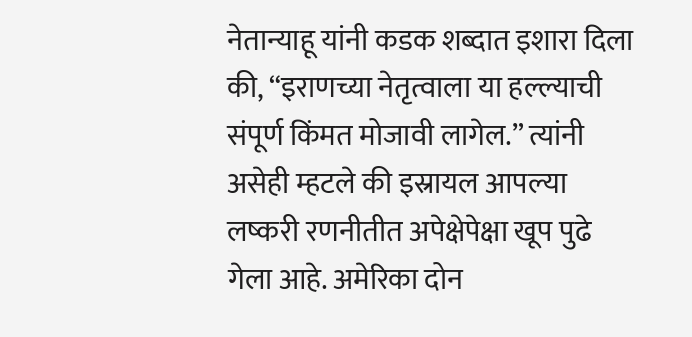नेतान्याहू यांनी कडक शब्दात इशारा दिला की, “इराणच्या नेतृत्वाला या हल्ल्याची संपूर्ण किंमत मोजावी लागेल.” त्यांनी असेही म्हटले की इस्रायल आपल्या लष्करी रणनीतीत अपेक्षेपेक्षा खूप पुढे गेला आहे. अमेरिका दोन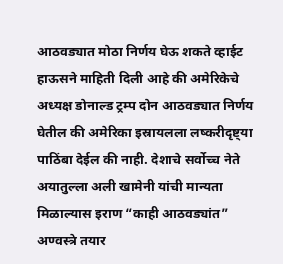आठवड्यात मोठा निर्णय घेऊ शकते व्हाईट हाऊसने माहिती दिली आहे की अमेरिकेचे अध्यक्ष डोनाल्ड ट्रम्प दोन आठवड्यात निर्णय घेतील की अमेरिका इस्रायलला लष्करीदृष्ट्या पाठिंबा देईल की नाही. देशाचे सर्वोच्च नेते अयातुल्ला अली खामेनी यांची मान्यता मिळाल्यास इराण “काही आठवड्यांत” अण्वस्त्रे तयार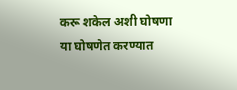करू शकेल अशी घोषणा या घोषणेत करण्यात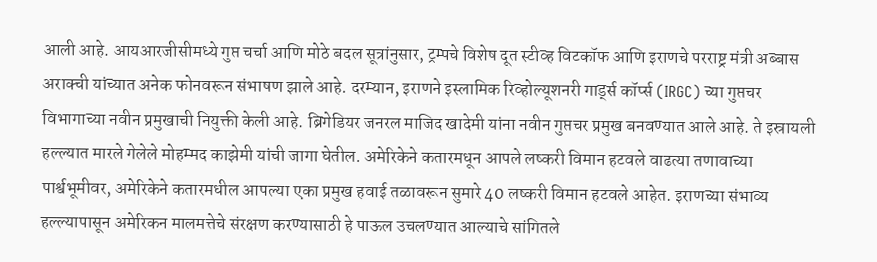आली आहे. आयआरजीसीमध्ये गुप्त चर्चा आणि मोठे बदल सूत्रांनुसार, ट्रम्पचे विशेष दूत स्टीव्ह विटकॉफ आणि इराणचे परराष्ट्र मंत्री अब्बास अराक्ची यांच्यात अनेक फोनवरून संभाषण झाले आहे. दरम्यान, इराणने इस्लामिक रिव्होल्यूशनरी गार्ड्स कॉर्प्स (IRGC) च्या गुप्तचर विभागाच्या नवीन प्रमुखाची नियुक्ती केली आहे. ब्रिगेडियर जनरल माजिद खादेमी यांना नवीन गुप्तचर प्रमुख बनवण्यात आले आहे. ते इस्रायली हल्ल्यात मारले गेलेले मोहम्मद काझेमी यांची जागा घेतील. अमेरिकेने कतारमधून आपले लष्करी विमान हटवले वाढत्या तणावाच्या पार्श्वभूमीवर, अमेरिकेने कतारमधील आपल्या एका प्रमुख हवाई तळावरून सुमारे 40 लष्करी विमान हटवले आहेत. इराणच्या संभाव्य हल्ल्यापासून अमेरिकन मालमत्तेचे संरक्षण करण्यासाठी हे पाऊल उचलण्यात आल्याचे सांगितले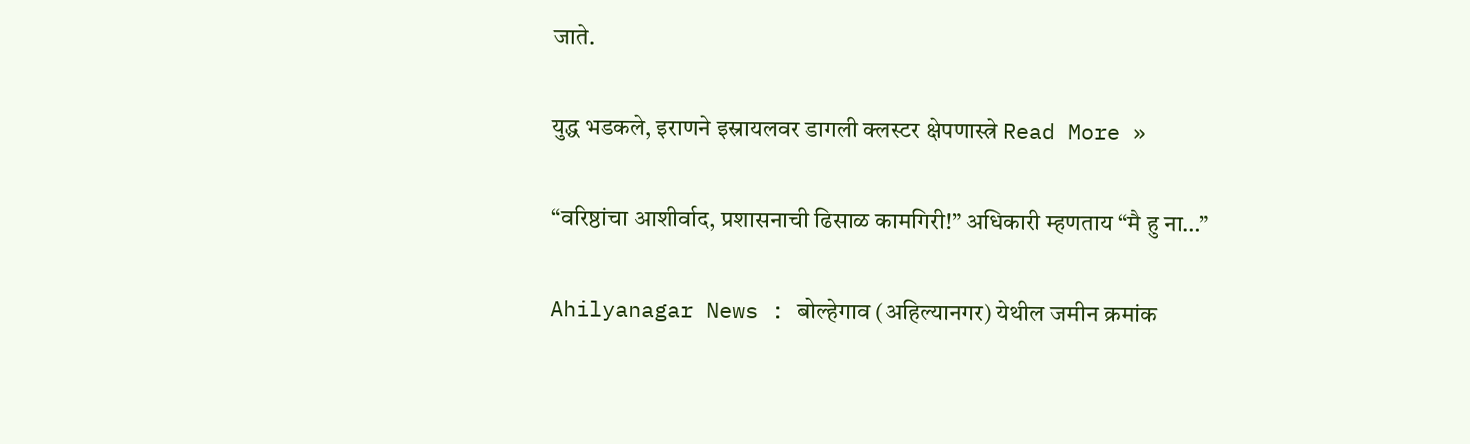जाते.

युद्ध भडकले, इराणने इस्रायलवर डागली क्लस्टर क्षेपणास्त्रे Read More »

“वरिष्ठांचा आशीर्वाद, प्रशासनाची ढिसाळ कामगिरी!” अधिकारी म्हणताय “मै हु ना…”

Ahilyanagar News : बोल्हेगाव (अहिल्यानगर) येथील जमीन क्रमांक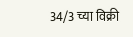34/3 च्या विक्री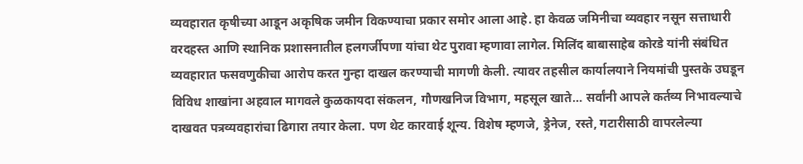व्यवहारात कृषीच्या आडून अकृषिक जमीन विकण्याचा प्रकार समोर आला आहे. हा केवळ जमिनीचा व्यवहार नसून सत्ताधारी वरदहस्त आणि स्थानिक प्रशासनातील हलगर्जीपणा यांचा थेट पुरावा म्हणावा लागेल. मिलिंद बाबासाहेब कोरडे यांनी संबंधित व्यवहारात फसवणुकीचा आरोप करत गुन्हा दाखल करण्याची मागणी केली. त्यावर तहसील कार्यालयाने नियमांची पुस्तके उघडून विविध शाखांना अहवाल मागवले कुळकायदा संकलन, गौणखनिज विभाग, महसूल खाते… सर्वांनी आपले कर्तव्य निभावल्याचे दाखवत पत्रव्यवहारांचा ढिगारा तयार केला. पण थेट कारवाई शून्य. विशेष म्हणजे, ड्रेनेज, रस्ते, गटारीसाठी वापरलेल्या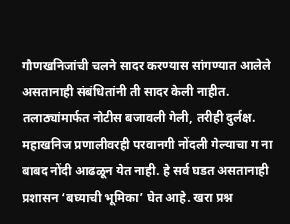गौणखनिजांची चलने सादर करण्यास सांगण्यात आलेले असतानाही संबंधितांनी ती सादर केली नाहीत. तलाठ्यांमार्फत नोटीस बजावली गेली, तरीही दुर्लक्ष. महाखनिज प्रणालीवरही परवानगी नोंदली गेल्याचा ग ना बाबद नोंदी आढळून येत नाही. हे सर्व घडत असतानाही प्रशासन ‘बघ्याची भूमिका’ घेत आहे. खरा प्रश्न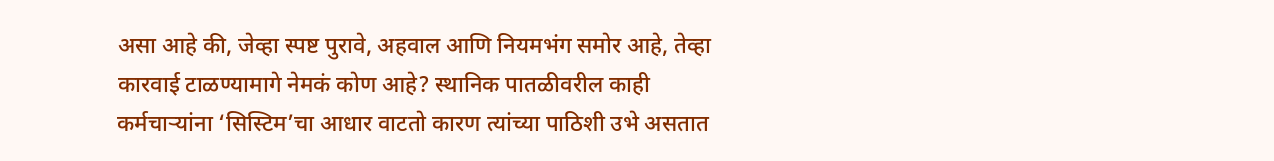असा आहे की, जेव्हा स्पष्ट पुरावे, अहवाल आणि नियमभंग समोर आहे, तेव्हा कारवाई टाळण्यामागे नेमकं कोण आहे? स्थानिक पातळीवरील काही कर्मचाऱ्यांना ‘सिस्टिम’चा आधार वाटतो कारण त्यांच्या पाठिशी उभे असतात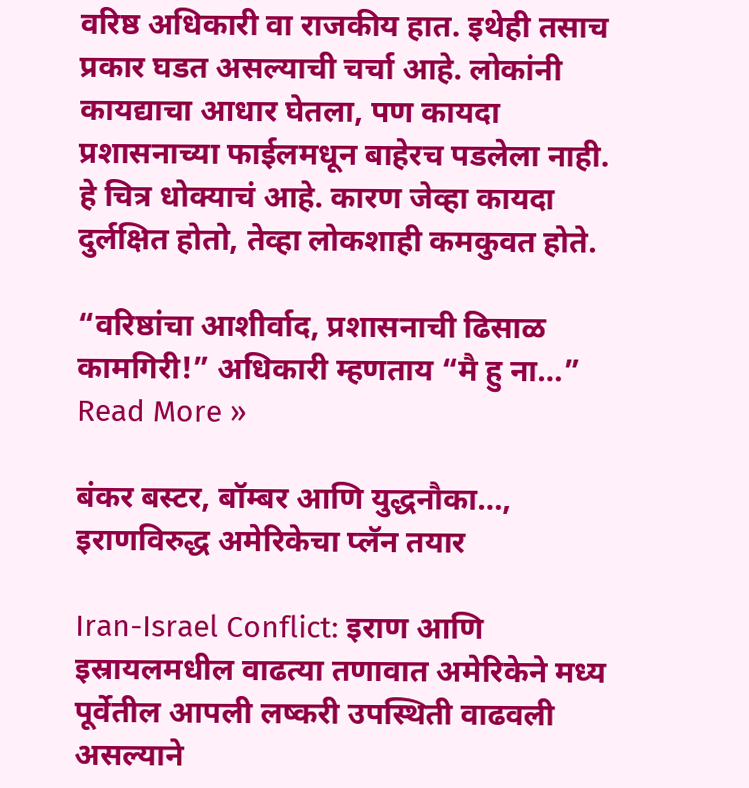वरिष्ठ अधिकारी वा राजकीय हात. इथेही तसाच प्रकार घडत असल्याची चर्चा आहे. लोकांनी कायद्याचा आधार घेतला, पण कायदा प्रशासनाच्या फाईलमधून बाहेरच पडलेला नाही. हे चित्र धोक्याचं आहे. कारण जेव्हा कायदा दुर्लक्षित होतो, तेव्हा लोकशाही कमकुवत होते.

“वरिष्ठांचा आशीर्वाद, प्रशासनाची ढिसाळ कामगिरी!” अधिकारी म्हणताय “मै हु ना…” Read More »

बंकर बस्टर, बॉम्बर आणि युद्धनौका…, इराणविरुद्ध अमेरिकेचा प्लॅन तयार

Iran-Israel Conflict: इराण आणि इस्रायलमधील वाढत्या तणावात अमेरिकेने मध्य पूर्वेतील आपली लष्करी उपस्थिती वाढवली असल्याने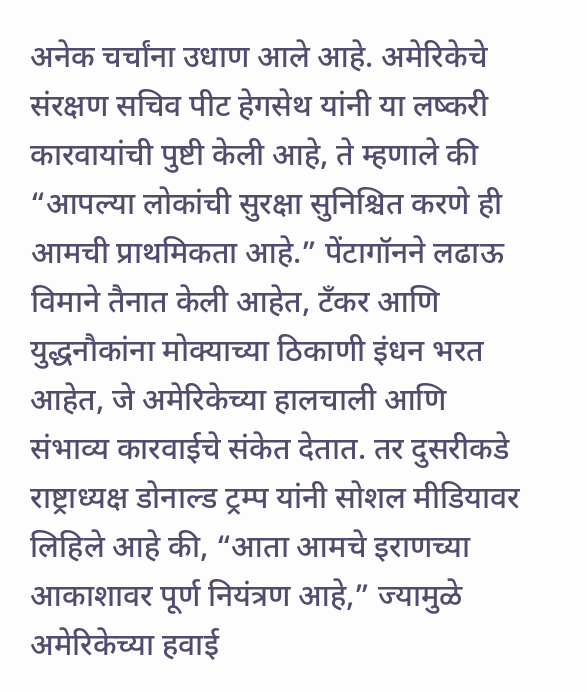अनेक चर्चांना उधाण आले आहे. अमेरिकेचे संरक्षण सचिव पीट हेगसेथ यांनी या लष्करी कारवायांची पुष्टी केली आहे, ते म्हणाले की “आपल्या लोकांची सुरक्षा सुनिश्चित करणे ही आमची प्राथमिकता आहे.” पेंटागॉनने लढाऊ विमाने तैनात केली आहेत, टँकर आणि युद्धनौकांना मोक्याच्या ठिकाणी इंधन भरत आहेत, जे अमेरिकेच्या हालचाली आणि संभाव्य कारवाईचे संकेत देतात. तर दुसरीकडे राष्ट्राध्यक्ष डोनाल्ड ट्रम्प यांनी सोशल मीडियावर लिहिले आहे की, “आता आमचे इराणच्या आकाशावर पूर्ण नियंत्रण आहे,” ज्यामुळे अमेरिकेच्या हवाई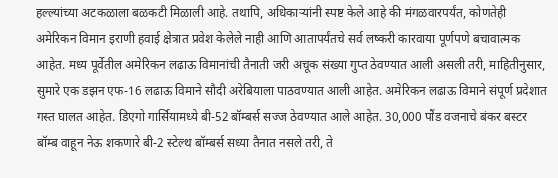हल्ल्यांच्या अटकळाला बळकटी मिळाली आहे. तथापि, अधिकाऱ्यांनी स्पष्ट केले आहे की मंगळवारपर्यंत, कोणतेही अमेरिकन विमान इराणी हवाई क्षेत्रात प्रवेश केलेले नाही आणि आतापर्यंतचे सर्व लष्करी कारवाया पूर्णपणे बचावात्मक आहेत. मध्य पूर्वेतील अमेरिकन लढाऊ विमानांची तैनाती जरी अचूक संख्या गुप्त ठेवण्यात आली असली तरी, माहितीनुसार, सुमारे एक डझन एफ-16 लढाऊ विमाने सौदी अरेबियाला पाठवण्यात आली आहेत. अमेरिकन लढाऊ विमाने संपूर्ण प्रदेशात गस्त घालत आहेत. डिएगो गार्सियामध्ये बी-52 बॉम्बर्स सज्ज ठेवण्यात आले आहेत. 30,000 पौंड वजनाचे बंकर बस्टर बॉम्ब वाहून नेऊ शकणारे बी-2 स्टेल्थ बॉम्बर्स सध्या तैनात नसले तरी, ते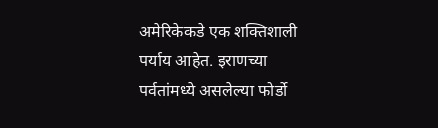अमेरिकेकडे एक शक्तिशाली पर्याय आहेत. इराणच्या पर्वतांमध्ये असलेल्या फोर्डो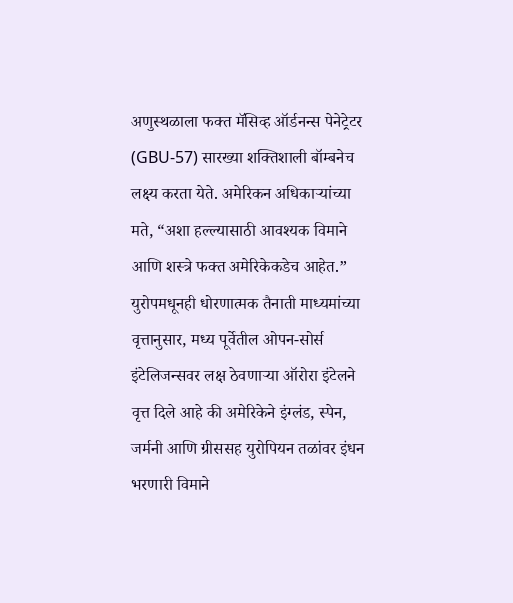अणुस्थळाला फक्त मॅसिव्ह ऑर्डनन्स पेनेट्रेटर (GBU-57) सारख्या शक्तिशाली बॉम्बनेच लक्ष्य करता येते. अमेरिकन अधिकाऱ्यांच्या मते, “अशा हल्ल्यासाठी आवश्यक विमाने आणि शस्त्रे फक्त अमेरिकेकडेच आहेत.” युरोपमधूनही धोरणात्मक तैनाती माध्यमांच्या वृत्तानुसार, मध्य पूर्वेतील ओपन-सोर्स इंटेलिजन्सवर लक्ष ठेवणाऱ्या ऑरोरा इंटेलने वृत्त दिले आहे की अमेरिकेने इंग्लंड, स्पेन, जर्मनी आणि ग्रीससह युरोपियन तळांवर इंधन भरणारी विमाने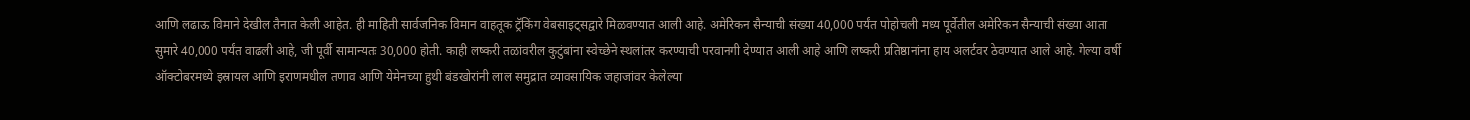आणि लढाऊ विमाने देखील तैनात केली आहेत. ही माहिती सार्वजनिक विमान वाहतूक ट्रॅकिंग वेबसाइट्सद्वारे मिळवण्यात आली आहे. अमेरिकन सैन्याची संख्या 40,000 पर्यंत पोहोचली मध्य पूर्वेतील अमेरिकन सैन्याची संख्या आता सुमारे 40,000 पर्यंत वाढली आहे, जी पूर्वी सामान्यतः 30,000 होती. काही लष्करी तळांवरील कुटुंबांना स्वेच्छेने स्थलांतर करण्याची परवानगी देण्यात आली आहे आणि लष्करी प्रतिष्ठानांना हाय अलर्टवर ठेवण्यात आले आहे. गेल्या वर्षी ऑक्टोबरमध्ये इस्रायल आणि इराणमधील तणाव आणि येमेनच्या हुथी बंडखोरांनी लाल समुद्रात व्यावसायिक जहाजांवर केलेल्या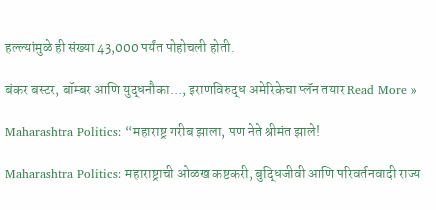हल्ल्यांमुळे ही संख्या 43,000 पर्यंत पोहोचली होती.

बंकर बस्टर, बॉम्बर आणि युद्धनौका…, इराणविरुद्ध अमेरिकेचा प्लॅन तयार Read More »

Maharashtra Politics: “महाराष्ट्र गरीब झाला, पण नेते श्रीमंत झाले!

Maharashtra Politics: महाराष्ट्राची ओळख कष्टकरी, बुद्धिजीवी आणि परिवर्तनवादी राज्य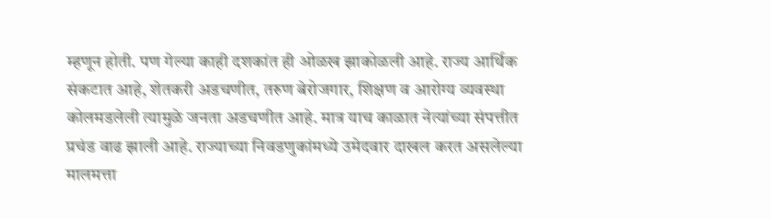म्हणून होती. पण गेल्या काही दशकांत ही ओळख झाकोळली आहे. राज्य आर्थिक संकटात आहे, शेतकरी अडचणीत, तरुण बेरोजगार, शिक्षण व आरोग्य व्यवस्था कोलमडलेली त्यामुळे जनता अडचणीत आहे. मात्र याच काळात नेत्यांच्या संपत्तीत प्रचंड वाढ झाली आहे. राज्याच्या निवडणुकांमध्ये उमेदवार दाखल करत असलेल्या मालमत्ता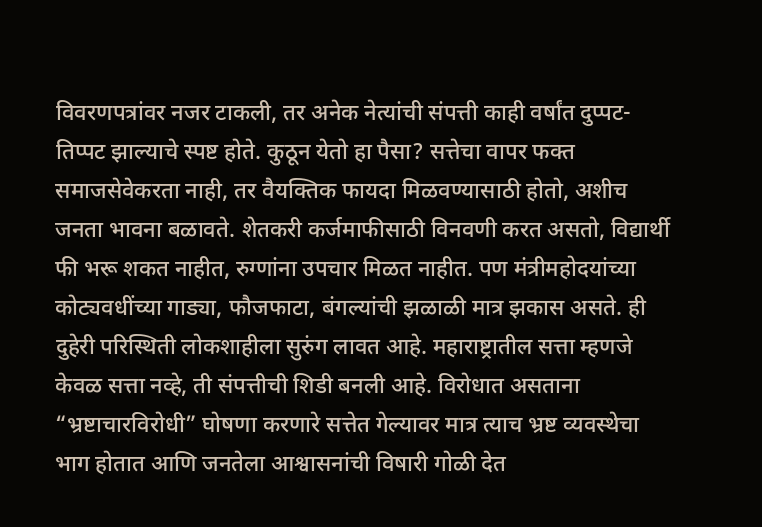विवरणपत्रांवर नजर टाकली, तर अनेक नेत्यांची संपत्ती काही वर्षांत दुप्पट-तिप्पट झाल्याचे स्पष्ट होते. कुठून येतो हा पैसा? सत्तेचा वापर फक्त समाजसेवेकरता नाही, तर वैयक्तिक फायदा मिळवण्यासाठी होतो, अशीच जनता भावना बळावते. शेतकरी कर्जमाफीसाठी विनवणी करत असतो, विद्यार्थी फी भरू शकत नाहीत, रुग्णांना उपचार मिळत नाहीत. पण मंत्रीमहोदयांच्या कोट्यवधींच्या गाड्या, फौजफाटा, बंगल्यांची झळाळी मात्र झकास असते. ही दुहेरी परिस्थिती लोकशाहीला सुरुंग लावत आहे. महाराष्ट्रातील सत्ता म्हणजे केवळ सत्ता नव्हे, ती संपत्तीची शिडी बनली आहे. विरोधात असताना “भ्रष्टाचारविरोधी” घोषणा करणारे सत्तेत गेल्यावर मात्र त्याच भ्रष्ट व्यवस्थेचा भाग होतात आणि जनतेला आश्वासनांची विषारी गोळी देत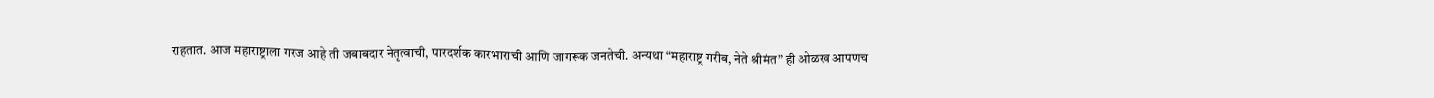राहतात. आज महाराष्ट्राला गरज आहे ती जबाबदार नेतृत्वाची, पारदर्शक कारभाराची आणि जागरूक जनतेची. अन्यथा “महाराष्ट्र गरीब, नेते श्रीमंत” ही ओळख आपणच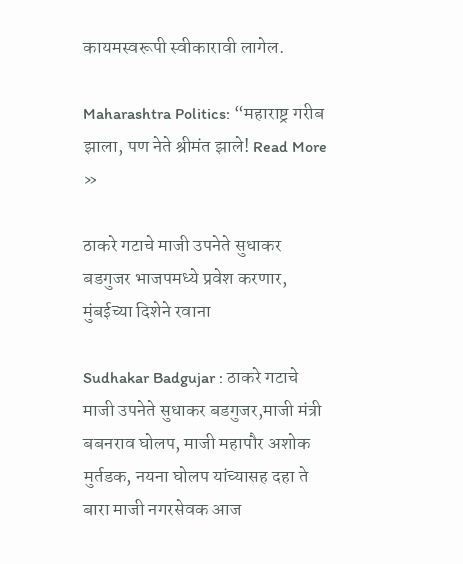कायमस्वरूपी स्वीकारावी लागेल.

Maharashtra Politics: “महाराष्ट्र गरीब झाला, पण नेते श्रीमंत झाले! Read More »

ठाकरे गटाचे माजी उपनेते सुधाकर बडगुजर भाजपमध्ये प्रवेश करणार, मुंबईच्या दिशेने रवाना

Sudhakar Badgujar : ठाकरे गटाचे माजी उपनेते सुधाकर बडगुजर,माजी मंत्री बबनराव घोलप, माजी महापौर अशोक मुर्तडक, नयना घोलप यांच्यासह दहा ते बारा माजी नगरसेवक आज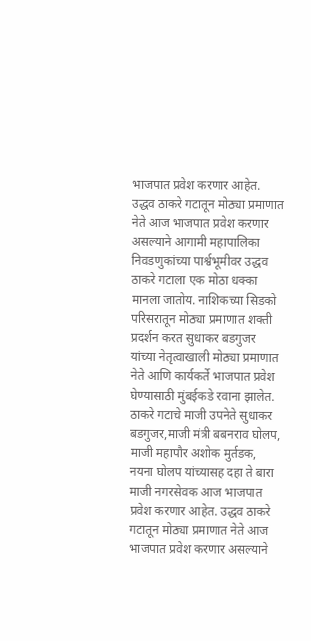भाजपात प्रवेश करणार आहेत. उद्धव ठाकरे गटातून मोठ्या प्रमाणात नेते आज भाजपात प्रवेश करणार असल्याने आगामी महापालिका निवडणुकांच्या पार्श्वभूमीवर उद्धव ठाकरे गटाला एक मोठा धक्का मानला जातोय. नाशिकच्या सिडको परिसरातून मोठ्या प्रमाणात शक्ती प्रदर्शन करत सुधाकर बडगुजर यांच्या नेतृत्वाखाली मोठ्या प्रमाणात नेते आणि कार्यकर्ते भाजपात प्रवेश घेण्यासाठी मुंबईकडे रवाना झालेत. ठाकरे गटाचे माजी उपनेते सुधाकर बडगुजर,माजी मंत्री बबनराव घोलप, माजी महापौर अशोक मुर्तडक, नयना घोलप यांच्यासह दहा ते बारा माजी नगरसेवक आज भाजपात प्रवेश करणार आहेत. उद्धव ठाकरे गटातून मोठ्या प्रमाणात नेते आज भाजपात प्रवेश करणार असल्याने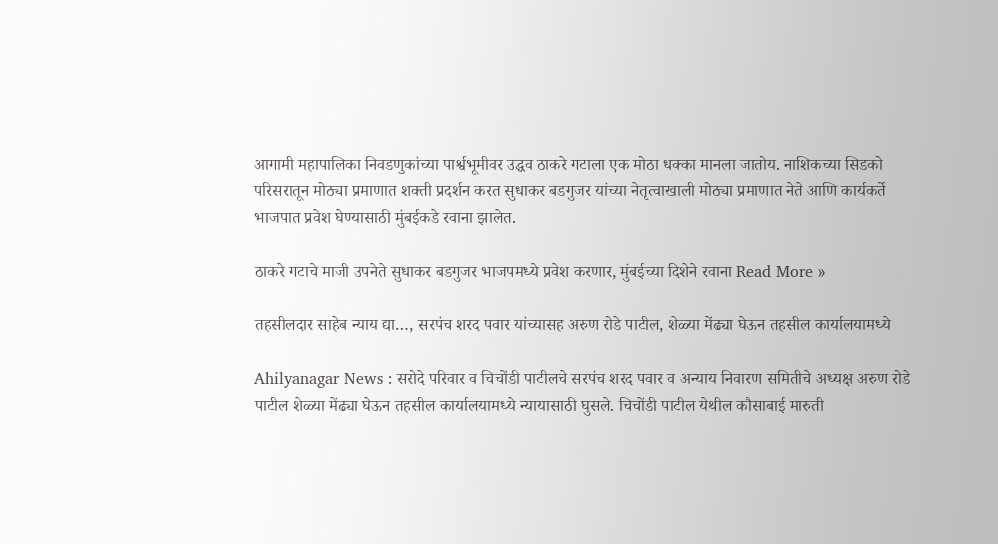आगामी महापालिका निवडणुकांच्या पार्श्वभूमीवर उद्धव ठाकरे गटाला एक मोठा धक्का मानला जातोय. नाशिकच्या सिडको परिसरातून मोठ्या प्रमाणात शक्ती प्रदर्शन करत सुधाकर बडगुजर यांच्या नेतृत्वाखाली मोठ्या प्रमाणात नेते आणि कार्यकर्ते भाजपात प्रवेश घेण्यासाठी मुंबईकडे रवाना झालेत.

ठाकरे गटाचे माजी उपनेते सुधाकर बडगुजर भाजपमध्ये प्रवेश करणार, मुंबईच्या दिशेने रवाना Read More »

तहसीलदार साहेब न्याय द्या…, सरपंच शरद पवार यांच्यासह अरुण रोडे पाटील, शेळ्या मेंढ्या घेऊन तहसील कार्यालयामध्ये

Ahilyanagar News : सरोदे परिवार व चिचोंडी पाटीलचे सरपंच शरद पवार व अन्याय निवारण समितीचे अध्यक्ष अरुण रोडे पाटील शेळ्या मेंढ्या घेऊन तहसील कार्यालयामध्ये न्यायासाठी घुसले. चिचोंडी पाटील येथील कौसाबाई मारुती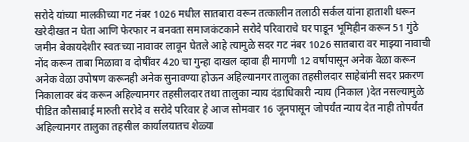सरोदे यांच्या मालकीच्या गट नंबर 1026 मधील सातबारा वरून तत्कालीन तलाठी सर्कल यांना हाताशी धरून खरेदीखत न घेता आणि फेरफार न बनवता समाजकंटकाने सरोदे परिवाराचे घर पाडून भूमिहीन करून 51 गुंठे जमीन बेकायदेशीर स्वतःच्या नावावर लावून घेतले आहे त्यामुळे सदर गट नंबर 1026 सातबारा वर माझ्या नावाची नोंद करून ताबा मिळावा व दोषींवर 420 चा गुन्हा दाखल व्हावा ही मागणी 12 वर्षापासून अनेक वेळा करून अनेक वेळा उपोषण करूनही अनेक सुनावण्या होऊन अहिल्यानगर तालुका तहसीलदार साहेबांनी सदर प्रकरण निकालावर बंद करून अहिल्यानगर तहसीलदार तथा तालुका न्याय दंडाधिकारी न्याय (निकाल )देत नसल्यामुळे पीडित कौसाबाई मारुती सरोदे व सरोदे परिवार हे आज सोमवार 16 जूनपासून जोपर्यंत न्याय देत नाही तोपर्यंत अहिल्यानगर तालुका तहसील कार्यालयातच शेळ्या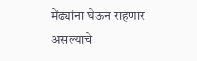मेंढ्यांना घेऊन राहणार असल्याचे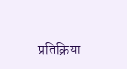प्रतिक्रिया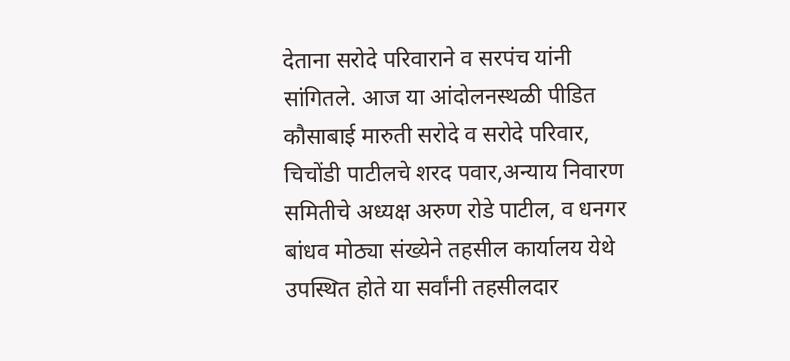देताना सरोदे परिवाराने व सरपंच यांनी सांगितले. आज या आंदोलनस्थळी पीडित कौसाबाई मारुती सरोदे व सरोदे परिवार, चिचोंडी पाटीलचे शरद पवार,अन्याय निवारण समितीचे अध्यक्ष अरुण रोडे पाटील, व धनगर बांधव मोठ्या संख्येने तहसील कार्यालय येथे उपस्थित होते या सर्वांनी तहसीलदार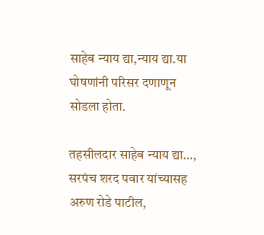साहेब न्याय द्या,न्याय द्या.या घोषणांनी परिसर दणाणून सोडला होता.

तहसीलदार साहेब न्याय द्या…, सरपंच शरद पवार यांच्यासह अरुण रोडे पाटील,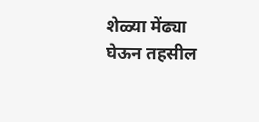शेळ्या मेंढ्या घेऊन तहसील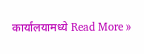कार्यालयामध्ये Read More »